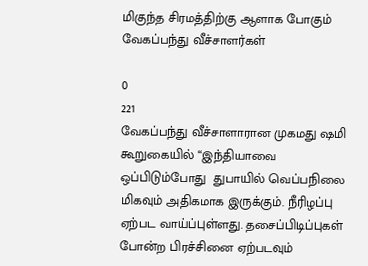மிகுந்த சிரமத்திற்கு ஆளாக போகும் வேகப்பந்து வீச்சாளர்கள்

0
221
வேகப்பந்து வீச்சாளாரான முகமது ஷமி கூறுகையில் ‘‘இந்தியாவை ஒப்பிடும்போது  துபாயில் வெப்பநிலை மிகவும் அதிகமாக இருக்கும். நீரிழப்பு ஏற்பட வாய்ப்புள்ளது. தசைப்பிடிப்புகள் போன்ற பிரச்சினை ஏற்படவும்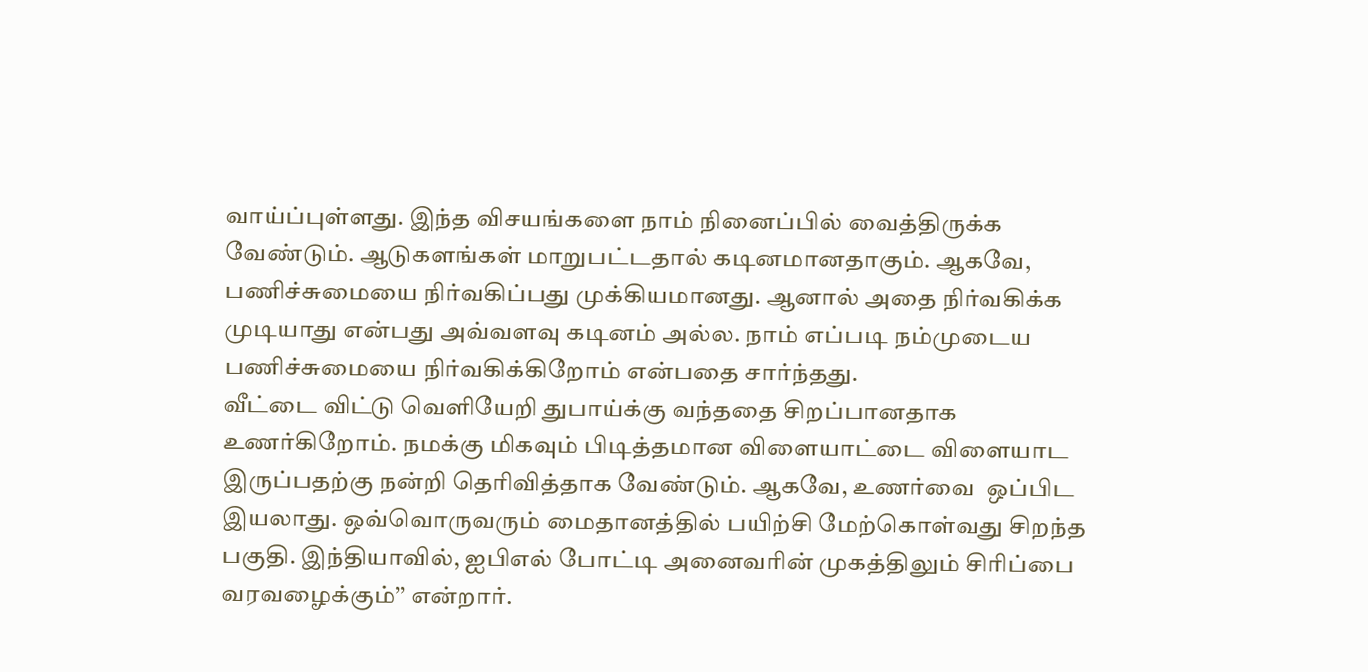வாய்ப்புள்ளது. இந்த விசயங்களை நாம் நினைப்பில் வைத்திருக்க வேண்டும். ஆடுகளங்கள் மாறுபட்டதால் கடினமானதாகும். ஆகவே, பணிச்சுமையை நிர்வகிப்பது முக்கியமானது. ஆனால் அதை நிர்வகிக்க முடியாது என்பது அவ்வளவு கடினம் அல்ல. நாம் எப்படி நம்முடைய பணிச்சுமையை நிர்வகிக்கிறோம் என்பதை சார்ந்தது.
வீட்டை விட்டு வெளியேறி துபாய்க்கு வந்ததை சிறப்பானதாக உணர்கிறோம். நமக்கு மிகவும் பிடித்தமான விளையாட்டை விளையாட இருப்பதற்கு நன்றி தெரிவித்தாக வேண்டும். ஆகவே, உணர்வை  ஒப்பிட இயலாது. ஒவ்வொருவரும் மைதானத்தில் பயிற்சி மேற்கொள்வது சிறந்த பகுதி. இந்தியாவில், ஐபிஎல் போட்டி அனைவரின் முகத்திலும் சிரிப்பை வரவழைக்கும்’’ என்றார்.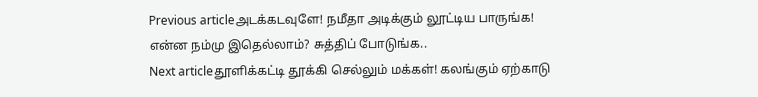Previous articleஅடக்கடவுளே! நமீதா அடிக்கும் லூட்டிய பாருங்க! என்ன நம்மு இதெல்லாம்? சுத்திப் போடுங்க..
Next articleதூளிக்கட்டி தூக்கி செல்லும் மக்கள்! கலங்கும் ஏற்காடு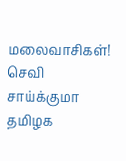மலைவாசிகள்! செவி சாய்க்குமா தமிழக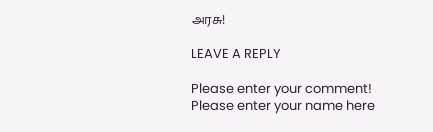அரசு!

LEAVE A REPLY

Please enter your comment!
Please enter your name here